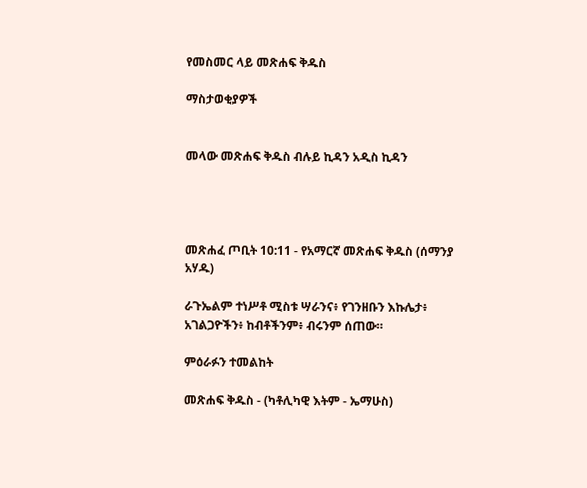የመስመር ላይ መጽሐፍ ቅዱስ

ማስታወቂያዎች


መላው መጽሐፍ ቅዱስ ብሉይ ኪዳን አዲስ ኪዳን




መጽሐፈ ጦቢት 10:11 - የአማርኛ መጽሐፍ ቅዱስ (ሰማንያ አሃዱ)

ራጉኤልም ተነሥቶ ሚስቱ ሣራንና፥ የገንዘቡን እኩሌታ፥ አገልጋዮችን፥ ከብቶችንም፥ ብሩንም ሰጠው።

ምዕራፉን ተመልከት

መጽሐፍ ቅዱስ - (ካቶሊካዊ እትም - ኤማሁስ)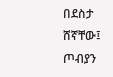በደስታ ሸኛቸው፤ ጦብያን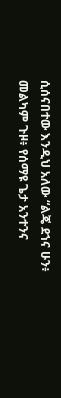ሲሰናበተው እንዲህ አለው “ልጄ ደኀና ሁን፥ መልካም ጉዞ፥ የሰማዩ ጌታ አንተንና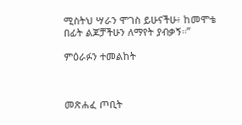ሚስትህ ሣራን ሞገስ ይሁናችሁ፥ ከመሞቴ በፊት ልጆቻችሁን ለማየት ያብቃኝ።”

ምዕራፉን ተመልከት



መጽሐፈ ጦቢት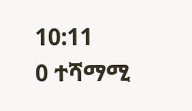10:11
0 ተሻማሚ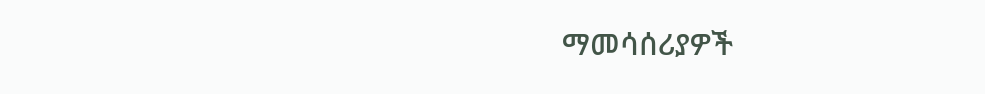ማመሳሰሪያዎች